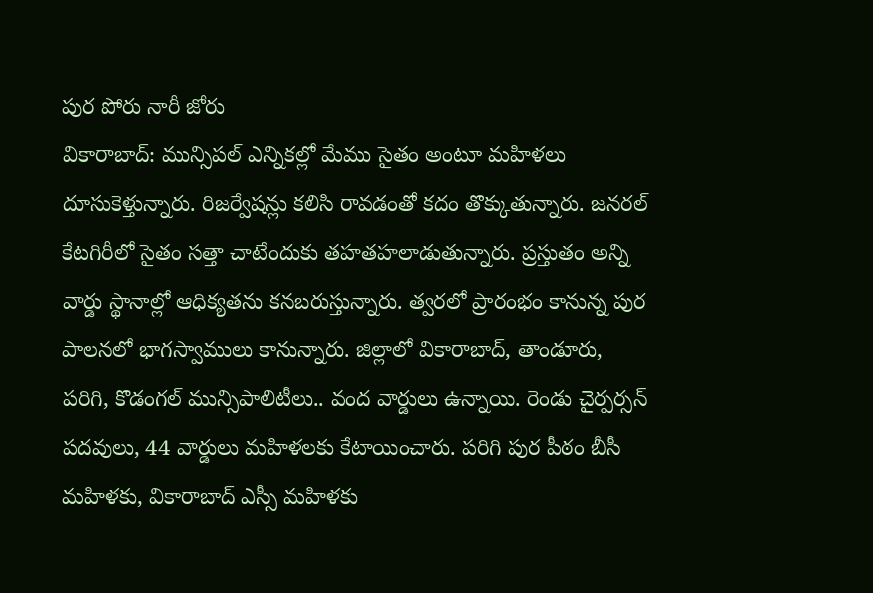పుర పోరు నారీ జోరు
వికారాబాద్: మున్సిపల్ ఎన్నికల్లో మేము సైతం అంటూ మహిళలు దూసుకెళ్తున్నారు. రిజర్వేషన్లు కలిసి రావడంతో కదం తొక్కుతున్నారు. జనరల్ కేటగిరీలో సైతం సత్తా చాటేందుకు తహతహలాడుతున్నారు. ప్రస్తుతం అన్ని వార్డు స్థానాల్లో ఆధిక్యతను కనబరుస్తున్నారు. త్వరలో ప్రారంభం కానున్న పుర పాలనలో భాగస్వాములు కానున్నారు. జిల్లాలో వికారాబాద్, తాండూరు, పరిగి, కొడంగల్ మున్సిపాలిటీలు.. వంద వార్డులు ఉన్నాయి. రెండు చైర్పర్సన్ పదవులు, 44 వార్డులు మహిళలకు కేటాయించారు. పరిగి పుర పీఠం బీసీ మహిళకు, వికారాబాద్ ఎస్సీ మహిళకు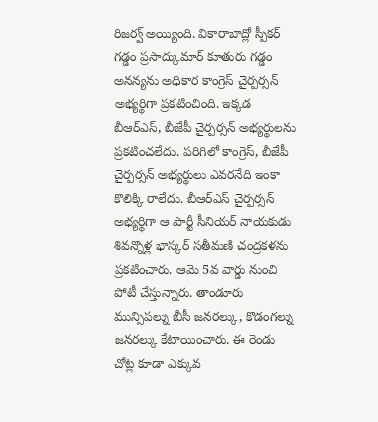రిజర్వ్ అయ్యింది. వికారాబాద్లో స్పీకర్ గడ్డం ప్రసాద్కుమార్ కూతురు గడ్డం అనన్యను అధికార కాంగ్రెస్ చైర్పర్సన్ అభ్యర్థిగా ప్రకటించింది. ఇక్కడ బీఆర్ఎస్, బీజేపీ చైర్పర్సన్ అభ్యర్థులను ప్రకటించలేదు. పరిగిలో కాంగ్రెస్, బీజేపీ చైర్పర్సన్ అభ్యర్థులు ఎవరనేది ఇంకా కొలిక్కి రాలేదు. బీఆర్ఎస్ చైర్పర్సన్ అభ్యర్థిగా ఆ పార్టీ సీనియర్ నాయకుడు శివన్నొళ్ల భాస్కర్ సతీమణి చంద్రకళను ప్రకటించారు. ఆమె 5వ వార్డు నుంచి పోటీ చేస్తున్నారు. తాండూరు మున్సిపల్ను బీసీ జనరల్కు, కొడంగల్ను జనరల్కు కేటాయించారు. ఈ రెండు చోట్ల కూడా ఎక్కువ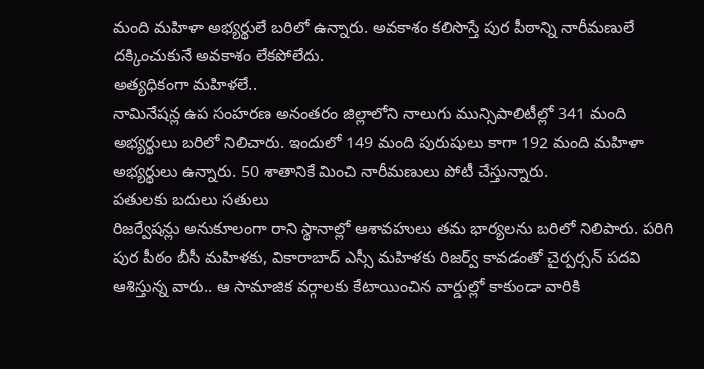మంది మహిళా అభ్యర్థులే బరిలో ఉన్నారు. అవకాశం కలిసొస్తే పుర పీఠాన్ని నారీమణులే దక్కించుకునే అవకాశం లేకపోలేదు.
అత్యధికంగా మహిళలే..
నామినేషన్ల ఉప సంహరణ అనంతరం జిల్లాలోని నాలుగు మున్సిపాలిటీల్లో 341 మంది అభ్యర్థులు బరిలో నిలిచారు. ఇందులో 149 మంది పురుషులు కాగా 192 మంది మహిళా అభ్యర్థులు ఉన్నారు. 50 శాతానికే మించి నారీమణులు పోటీ చేస్తున్నారు.
పతులకు బదులు సతులు
రిజర్వేషన్లు అనుకూలంగా రాని స్థానాల్లో ఆశావహులు తమ భార్యలను బరిలో నిలిపారు. పరిగి పుర పీఠం బీసీ మహిళకు, వికారాబాద్ ఎస్సీ మహిళకు రిజర్వ్ కావడంతో చైర్పర్సన్ పదవి ఆశిస్తున్న వారు.. ఆ సామాజిక వర్గాలకు కేటాయించిన వార్డుల్లో కాకుండా వారికి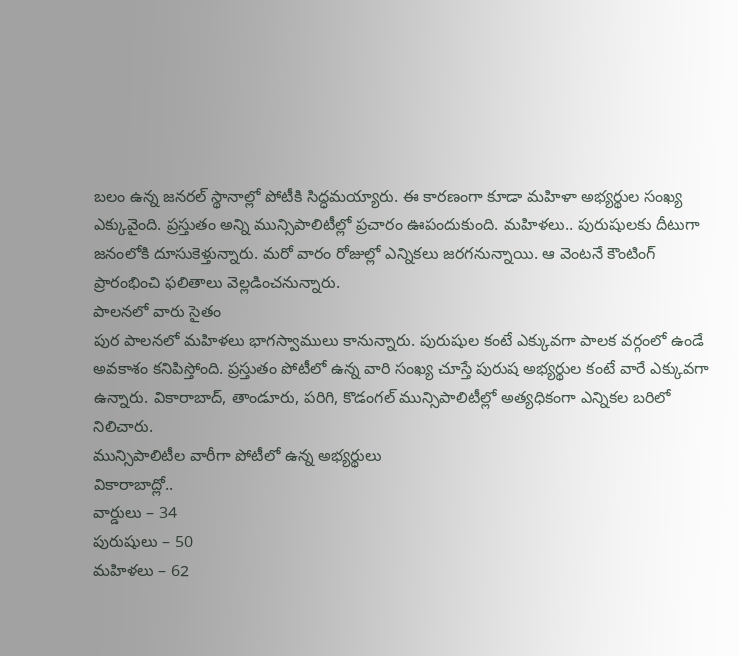బలం ఉన్న జనరల్ స్థానాల్లో పోటీకి సిద్ధమయ్యారు. ఈ కారణంగా కూడా మహిళా అభ్యర్థుల సంఖ్య ఎక్కువైంది. ప్రస్తుతం అన్ని మున్సిపాలిటీల్లో ప్రచారం ఊపందుకుంది. మహిళలు.. పురుషులకు దీటుగా జనంలోకి దూసుకెళ్తున్నారు. మరో వారం రోజుల్లో ఎన్నికలు జరగనున్నాయి. ఆ వెంటనే కౌంటింగ్ ప్రారంభించి ఫలితాలు వెల్లడించనున్నారు.
పాలనలో వారు సైతం
పుర పాలనలో మహిళలు భాగస్వాములు కానున్నారు. పురుషుల కంటే ఎక్కువగా పాలక వర్గంలో ఉండే అవకాశం కనిపిస్తోంది. ప్రస్తుతం పోటీలో ఉన్న వారి సంఖ్య చూస్తే పురుష అభ్యర్థుల కంటే వారే ఎక్కువగా ఉన్నారు. వికారాబాద్, తాండూరు, పరిగి, కొడంగల్ మున్సిపాలిటీల్లో అత్యధికంగా ఎన్నికల బరిలో నిలిచారు.
మున్సిపాలిటీల వారీగా పోటీలో ఉన్న అభ్యర్థులు
వికారాబాద్లో..
వార్డులు – 34
పురుషులు – 50
మహిళలు – 62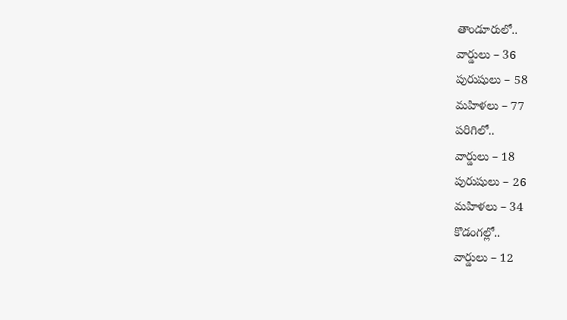తాండూరులో..
వార్డులు – 36
పురుషులు – 58
మహిళలు – 77
పరిగిలో..
వార్డులు – 18
పురుషులు – 26
మహిళలు – 34
కొడంగల్లో..
వార్డులు – 12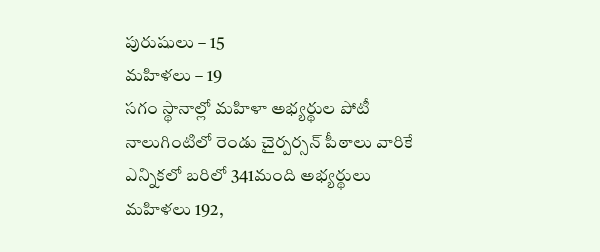పురుషులు – 15
మహిళలు – 19
సగం స్థానాల్లో మహిళా అభ్యర్థుల పోటీ
నాలుగింటిలో రెండు చైర్పర్సన్ పీఠాలు వారికే
ఎన్నికలో బరిలో 341మంది అభ్యర్థులు
మహిళలు 192,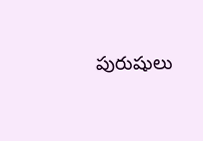పురుషులు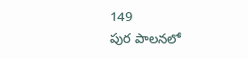149
పుర పాలనలో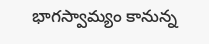భాగస్వామ్యం కానున్న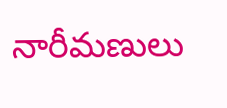నారీమణులు